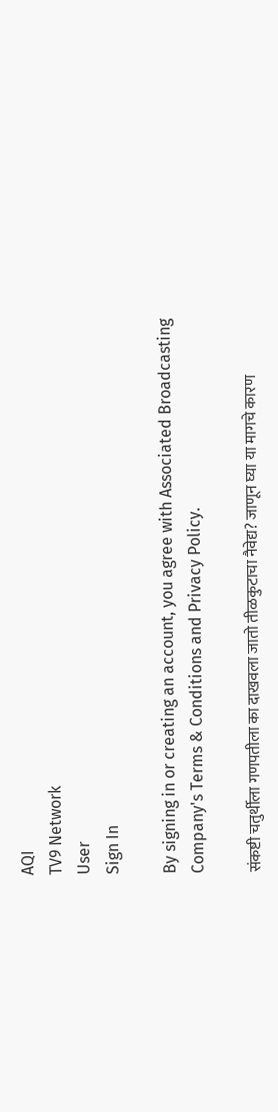AQI
TV9 Network
User
Sign In

By signing in or creating an account, you agree with Associated Broadcasting Company's Terms & Conditions and Privacy Policy.

संकष्टी चतुर्थीला गणपतीला का दाखवला जातो तीळकुटाचा नैवेद्य? जाणून घ्या या मागचे कारण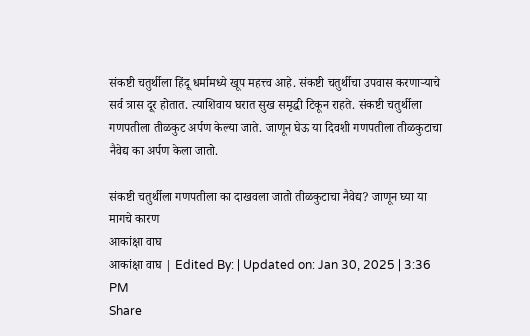संकष्टी चतुर्थीला हिंदू धर्मामध्ये खूप महत्त्व आहे. संकष्टी चतुर्थीचा उपवास करणाऱ्याचे सर्व त्रास दूर होतात. त्याशिवाय घरात सुख समृद्धी टिकून राहते. संकष्टी चतुर्थीला गणपतीला तीळकुट अर्पण केल्या जाते. जाणून घेऊ या दिवशी गणपतीला तीळकुटाचा नैवेद्य का अर्पण केला जातो.

संकष्टी चतुर्थीला गणपतीला का दाखवला जातो तीळकुटाचा नैवेद्य? जाणून घ्या या मागचे कारण
आकांक्षा वाघ
आकांक्षा वाघ | Edited By: | Updated on: Jan 30, 2025 | 3:36 PM
Share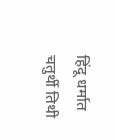हिंदू धर्मात चतुर्थी तिथी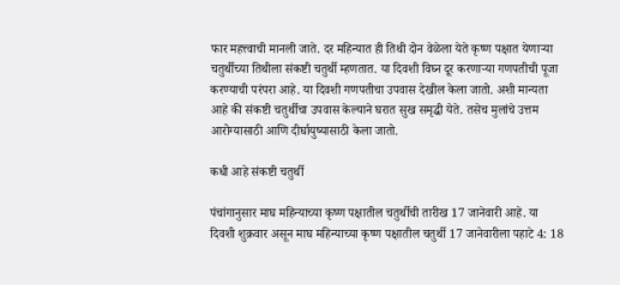फार महत्त्वाची मानली जाते. दर महिन्यात ही तिथी दोन वेळेला येते कृष्ण पक्षात येणाऱ्या चतुर्थीच्या तिथीला संकष्टी चतुर्थी म्हणतात. या दिवशी विघ्न दूर करणाऱ्या गणपतीची पूजा करण्याची परंपरा आहे. या दिवशी गणपतीचा उपवास देखील केला जातो. अशी मान्यता आहे की संकष्टी चतुर्थीचा उपवास केल्याने घरात सुख समृद्धी येते. तसेच मुलांचे उत्तम आरोग्यासाठी आणि दीर्घायुष्यासाठी केला जातो.

कधी आहे संकष्टी चतुर्थी

पंचांगानुसार माघ महिन्याच्या कृष्ण पक्षातील चतुर्थीची तारीख 17 जानेवारी आहे. या दिवशी शुक्रवार असून माघ महिन्याच्या कृष्ण पक्षातील चतुर्थी 17 जानेवारीला पहाटे 4: 18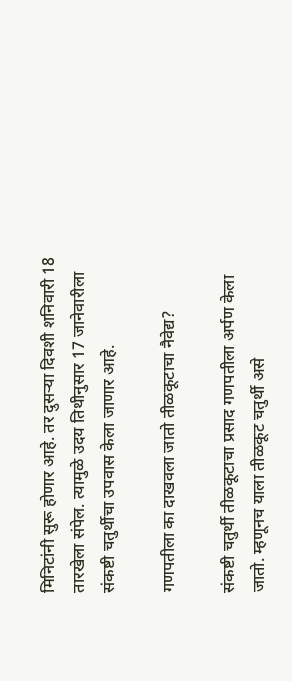मिनिटांनी सुरू होणार आहे. तर दुसऱ्या दिवशी शनिवारी 18 तारखेला संपेल. त्यामुळे उदय तिथीनुसार 17 जानेवारीला संकष्टी चतुर्थीचा उपवास केला जाणार आहे.

गणपतीला का दाखवला जातो तीळकूटाचा नैवेद्य?

संकष्टी चतुर्थी तीळकूटाचा प्रसाद गणपतीला अर्पण केला जातो. म्हणूनच याला तीळकूट चतुर्थी असे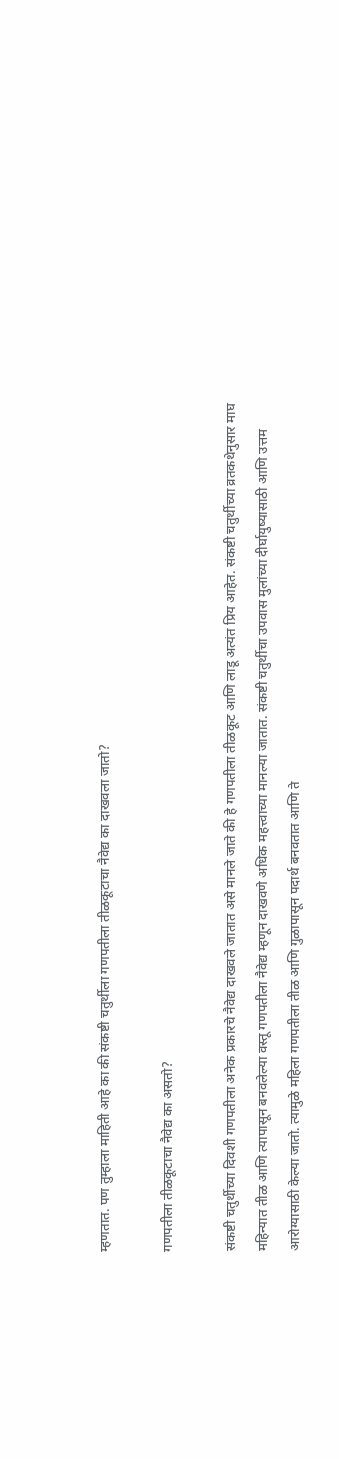म्हणतात. पण तुम्हाला माहिती आहे का की संकष्टी चतुर्थीला गणपतीला तीळकूटाचा नैवेद्य का दाखवला जातो?

गणपतीला तीळकूटाचा नैवेद्य का असतो?

संकष्टी चतुर्थीच्या दिवशी गणपतीला अनेक प्रकारचे नैवेद्य दाखवले जातात असे मानले जाते की हे गणपतीला तीळकूट आणि लाडू अत्यंत प्रिय आहेत. संकष्टी चतुर्थीच्या व्रतकथेनुसार माघ महिन्यात तीळ आणि त्यापासून बनवलेल्या वस्तू गणपतीला नैवेद्य म्हणून दाखवणे अधिक महत्त्वाच्या मानल्या जातात. संकष्टी चतुर्थीचा उपवास मुलांच्या दीर्घायुष्यासाठी आणि उत्तम आरोग्यासाठी केल्या जातो. त्यामुळे महिला गणपतीला तीळ आणि गुळापासून पदार्थ बनवतात आणि ते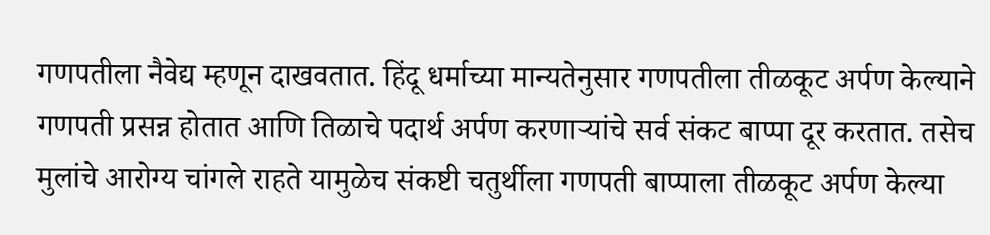गणपतीला नैवेद्य म्हणून दाखवतात. हिंदू धर्माच्या मान्यतेनुसार गणपतीला तीळकूट अर्पण केल्याने गणपती प्रसन्न होतात आणि तिळाचे पदार्थ अर्पण करणाऱ्यांचे सर्व संकट बाप्पा दूर करतात. तसेच मुलांचे आरोग्य चांगले राहते यामुळेच संकष्टी चतुर्थीला गणपती बाप्पाला तीळकूट अर्पण केल्या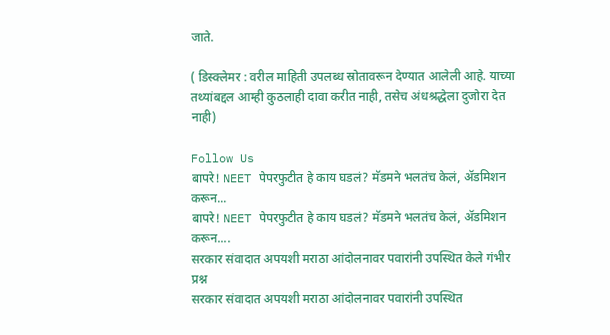जाते.

( डिस्क्लेमर : वरील माहिती उपलब्ध स्रोतावरून देण्यात आलेली आहे. याच्या तथ्यांबद्दल आम्ही कुठलाही दावा करीत नाही, तसेच अंधश्रद्धेला दुजोरा देत नाही)

Follow Us
बापरे! NEET पेपरफुटीत हे काय घडलं? मॅडमने भलतंच केलं, ॲडमिशन करून...
बापरे! NEET पेपरफुटीत हे काय घडलं? मॅडमने भलतंच केलं, ॲडमिशन करून....
सरकार संवादात अपयशी मराठा आंदोलनावर पवारांनी उपस्थित केले गंभीर प्रश्न
सरकार संवादात अपयशी मराठा आंदोलनावर पवारांनी उपस्थित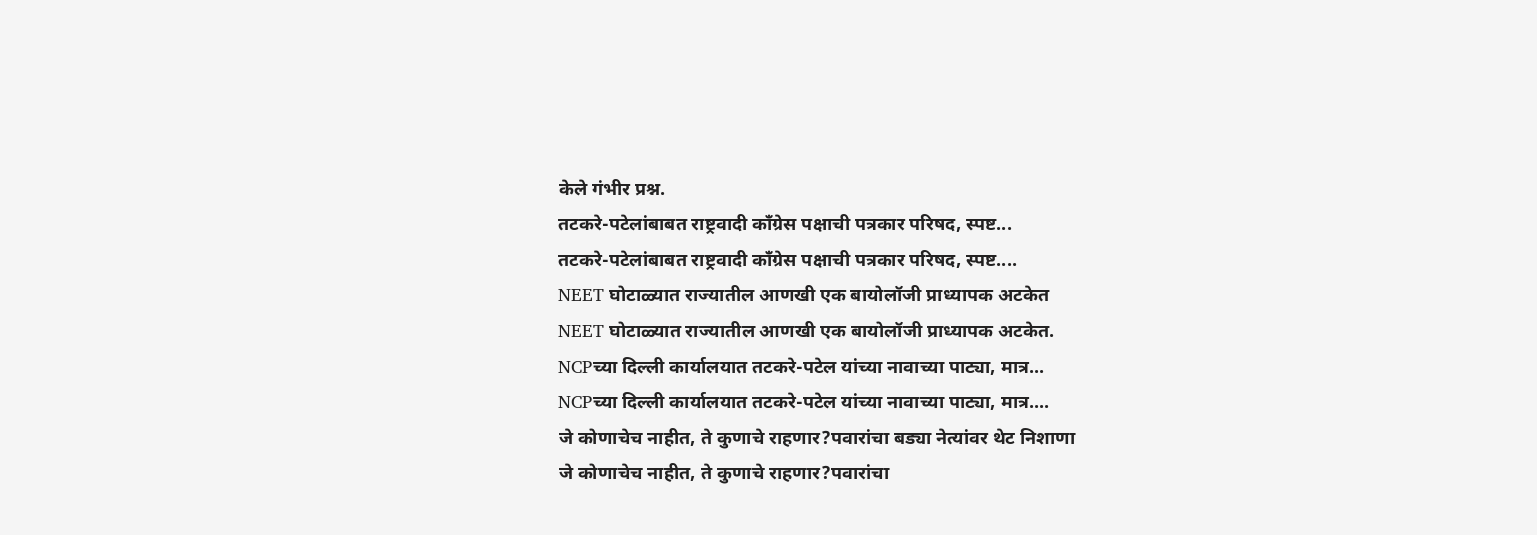केले गंभीर प्रश्न.
तटकरे-पटेलांबाबत राष्ट्रवादी कॉंग्रेस पक्षाची पत्रकार परिषद, स्पष्ट...
तटकरे-पटेलांबाबत राष्ट्रवादी कॉंग्रेस पक्षाची पत्रकार परिषद, स्पष्ट....
NEET घोटाळ्यात राज्यातील आणखी एक बायोलॉजी प्राध्यापक अटकेत
NEET घोटाळ्यात राज्यातील आणखी एक बायोलॉजी प्राध्यापक अटकेत.
NCPच्या दिल्ली कार्यालयात तटकरे-पटेल यांच्या नावाच्या पाट्या, मात्र...
NCPच्या दिल्ली कार्यालयात तटकरे-पटेल यांच्या नावाच्या पाट्या, मात्र....
जे कोणाचेच नाहीत, ते कुणाचे राहणार?पवारांचा बड्या नेत्यांवर थेट निशाणा
जे कोणाचेच नाहीत, ते कुणाचे राहणार?पवारांचा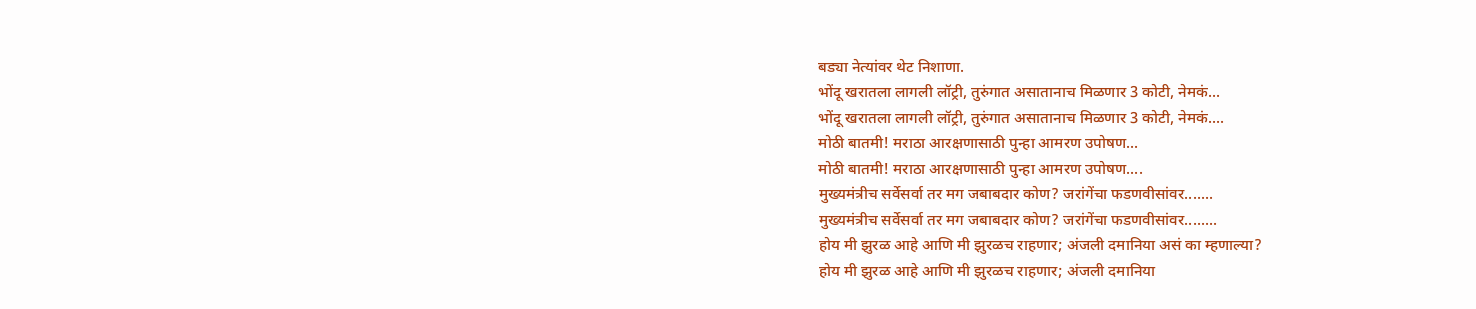बड्या नेत्यांवर थेट निशाणा.
भोंदू खरातला लागली लॉट्री, तुरुंगात असातानाच मिळणार 3 कोटी, नेमकं...
भोंदू खरातला लागली लॉट्री, तुरुंगात असातानाच मिळणार 3 कोटी, नेमकं....
मोठी बातमी! मराठा आरक्षणासाठी पुन्हा आमरण उपोषण...
मोठी बातमी! मराठा आरक्षणासाठी पुन्हा आमरण उपोषण....
मुख्यमंत्रीच सर्वेसर्वा तर मग जबाबदार कोण? जरांगेंचा फडणवीसांवर.......
मुख्यमंत्रीच सर्वेसर्वा तर मग जबाबदार कोण? जरांगेंचा फडणवीसांवर........
होय मी झुरळ आहे आणि मी झुरळच राहणार; अंजली दमानिया असं का म्हणाल्या?
होय मी झुरळ आहे आणि मी झुरळच राहणार; अंजली दमानिया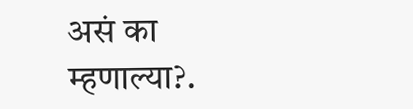असं का म्हणाल्या?.